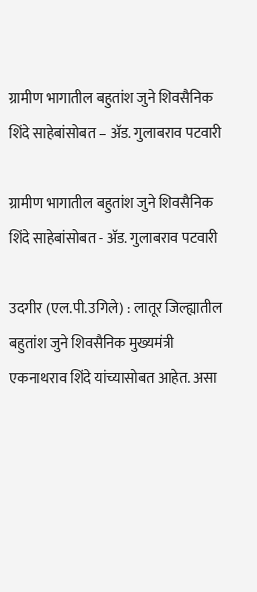ग्रामीण भागातील बहुतांश जुने शिवसैनिक शिंदे साहेबांसोबत – अ‍ॅड. गुलाबराव पटवारी

ग्रामीण भागातील बहुतांश जुने शिवसैनिक शिंदे साहेबांसोबत - अ‍ॅड. गुलाबराव पटवारी

उदगीर (एल.पी.उगिले) : लातूर जिल्ह्यातील बहुतांश जुने शिवसैनिक मुख्यमंत्री एकनाथराव शिंदे यांच्यासोबत आहेत. असा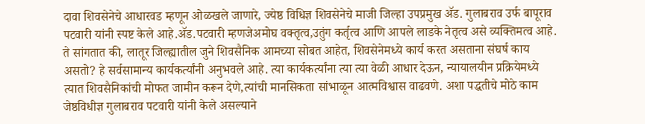दावा शिवसेनेचे आधारवड म्हणून ओळखले जाणारे, ज्येष्ठ विधिज्ञ शिवसेनेचे माजी जिल्हा उपप्रमुख ॲड. गुलाबराव उर्फ बापूराव पटवारी यांनी स्पष्ट केले आहे.ॲड.पटवारी म्हणजेअमोघ वक्तृत्व,उतुंग कर्तृत्व आणि आपले लाडके नेतृत्व असे व्यक्तिमत्व आहे.
ते सांगतात की, लातूर जिल्ह्यातील जुने शिवसैनिक आमच्या सोबत आहेत, शिवसेनेमध्ये कार्य करत असताना संघर्ष काय असतो? हे सर्वसामान्य कार्यकर्त्यांनी अनुभवले आहे. त्या कार्यकर्त्यांना त्या त्या वेळी आधार देऊन, न्यायालयीन प्रक्रियेमध्ये त्यात शिवसैनिकांची मोफत जामीन करून देणे,त्यांची मानसिकता सांभाळून आत्मविश्वास वाढवणे. अशा पद्धतीचे मोठे काम जेष्ठविधीज्ञ गुलाबराव पटवारी यांनी केले असल्याने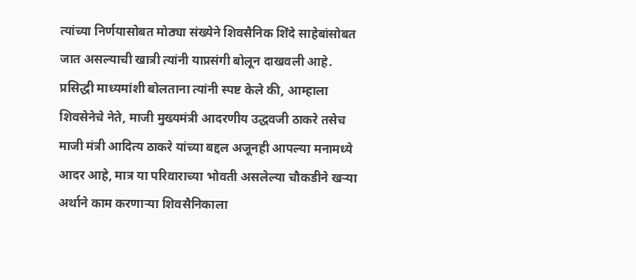त्यांच्या निर्णयासोबत मोठ्या संख्येने शिवसैनिक शिंदे साहेबांसोबत जात असल्याची खात्री त्यांनी याप्रसंगी बोलून दाखवली आहे.
प्रसिद्धी माध्यमांशी बोलताना त्यांनी स्पष्ट केले की, आम्हाला शिवसेनेचे नेते, माजी मुख्यमंत्री आदरणीय उद्धवजी ठाकरे तसेच माजी मंत्री आदित्य ठाकरे यांच्या बद्दल अजूनही आपल्या मनामध्ये आदर आहे, मात्र या परिवाराच्या भोवती असलेल्या चौकडीने खऱ्या अर्थाने काम करणाऱ्या शिवसैनिकाला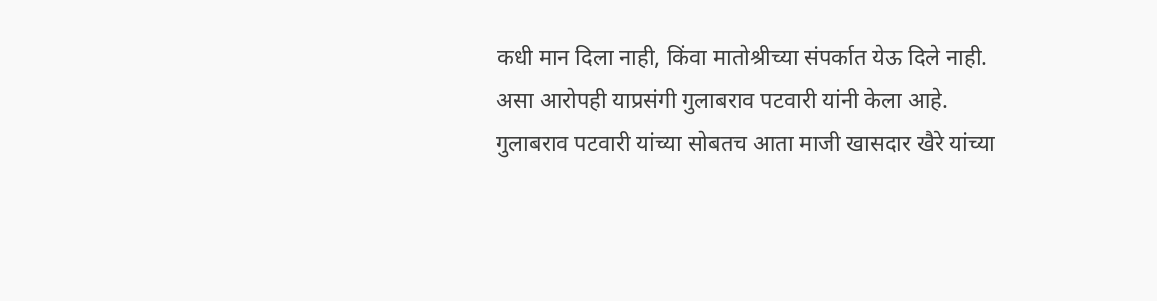कधी मान दिला नाही, किंवा मातोश्रीच्या संपर्कात येऊ दिले नाही. असा आरोपही याप्रसंगी गुलाबराव पटवारी यांनी केला आहे.
गुलाबराव पटवारी यांच्या सोबतच आता माजी खासदार खैरे यांच्या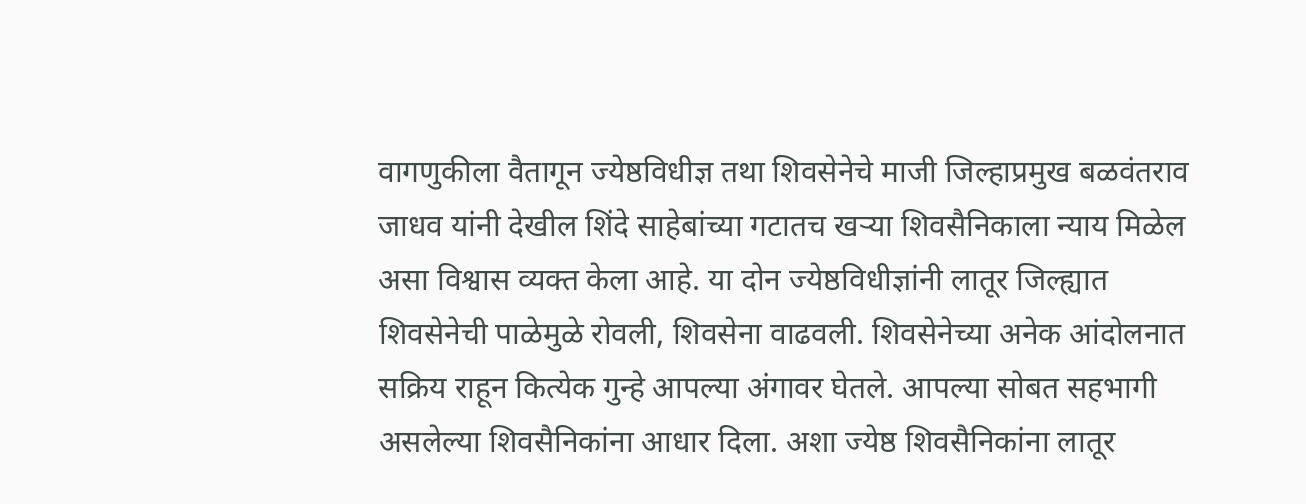वागणुकीला वैतागून ज्येष्ठविधीज्ञ तथा शिवसेनेचे माजी जिल्हाप्रमुख बळवंतराव जाधव यांनी देखील शिंदे साहेबांच्या गटातच खऱ्या शिवसैनिकाला न्याय मिळेल असा विश्वास व्यक्त केला आहे. या दोन ज्येष्ठविधीज्ञांनी लातूर जिल्ह्यात शिवसेनेची पाळेमुळे रोवली, शिवसेना वाढवली. शिवसेनेच्या अनेक आंदोलनात सक्रिय राहून कित्येक गुन्हे आपल्या अंगावर घेतले. आपल्या सोबत सहभागी असलेल्या शिवसैनिकांना आधार दिला. अशा ज्येष्ठ शिवसैनिकांना लातूर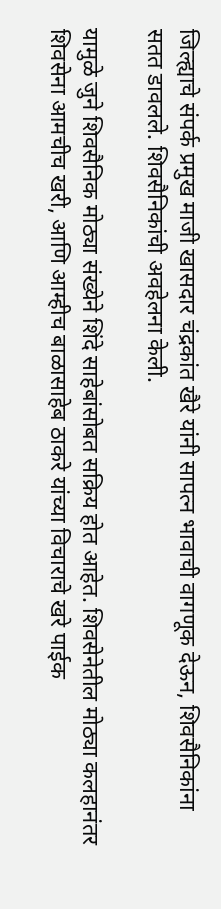जिल्ह्याचे संपर्क प्रमुख माजी खासदार चंद्रकांत खैरे यांनी सापत्न भावाची वागणूक देऊन, शिवसैनिकांना सतत डावलले. शिवसैनिकांची अवहेलना केली.

यामुळे जुने शिवसैनिक मोठ्या संख्येने शिंदे साहेबांसोबत सक्रिय होत आहेत. शिवसेनेतील मोठ्या कलहानंतर शिवसेना आमचीच खरी, आणि आम्हीच बाळासाहेब ठाकरे यांच्या विचाराचे खरे पाईक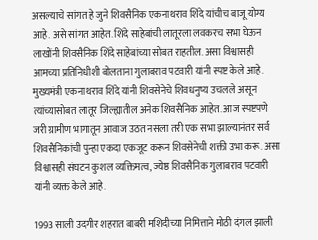असल्याचे सांगत हे जुने शिवसैनिक एकनाथराव शिंदे यांचीच बाजू योग्य आहे. असे सांगत आहेत. शिंदे साहेबांची लातूरला लवकरच सभा घेऊन लाखोंनी शिवसैनिक शिंदे साहेबांच्या सोबत राहतील. असा विश्वासही आमच्या प्रतिनिधीशी बोलताना गुलाबराव पटवारी यांनी स्पष्ट केले आहे.
मुख्यमंत्री एकनाथराव शिंदे यांनी शिवसेनेचे शिवधनुष्य उचलले असून त्यांच्यासोबत लातूर जिल्ह्यातील अनेक शिवसैनिक आहेत. आज स्पष्टपणे जरी ग्रामीण भागातून आवाज उठत नसला तरी एक सभा झाल्यानंतर सर्व शिवसैनिकांची पुन्हा एकदा एकजूट करून शिवसेनेची शक्ती उभा करू. असा विश्वासही संघटन कुशल व्यक्तिमत्व, ज्येष्ठ शिवसैनिक गुलाबराव पटवारी यांनी व्यक्त केले आहे.

1993 साली उदगीर शहरात बाबरी मशिदीच्या निमित्ताने मोठी दंगल झाली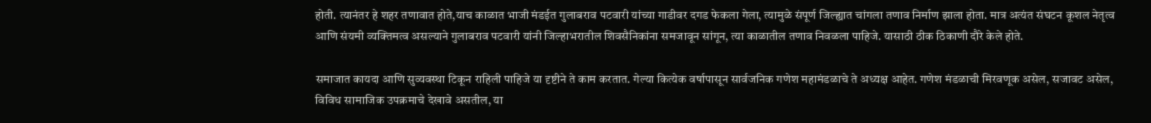होती. त्यानंतर हे शहर तणावात होते,याच काळात भाजी मंडईत गुलाबराव पटवारी यांच्या गाडीवर दगड फेकला गेला, त्यामुळे संपूर्ण जिल्ह्यात चांगला तणाव निर्माण झाला होता. मात्र अत्यंत संघटन कूशल नेतृत्व आणि संयमी व्यक्तिमत्व असल्याने गुलाबराव पटवारी यांनी जिल्हाभरातील शिवसैनिकांना समजावून सांगून, त्या काळातील तणाव निवळला पाहिजे. यासाठी ठीक ठिकाणी दौरे केले होते.

समाजात कायदा आणि सुव्यवस्था टिकून राहिली पाहिजे या दृष्टीने ते काम करतात. गेल्या कित्येक वर्षापासून सार्वजनिक गणेश महामंडळाचे ते अध्यक्ष आहेत. गणेश मंडळाची मिरवणूक असेल, सजावट असेल, विविध सामाजिक उपक्रमाचे देखावे असतील, या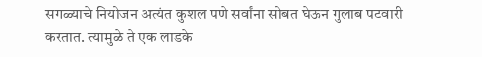सगळ्याचे नियोजन अत्यंत कुशल पणे सर्वांना सोबत घेऊन गुलाब पटवारी करतात. त्यामुळे ते एक लाडके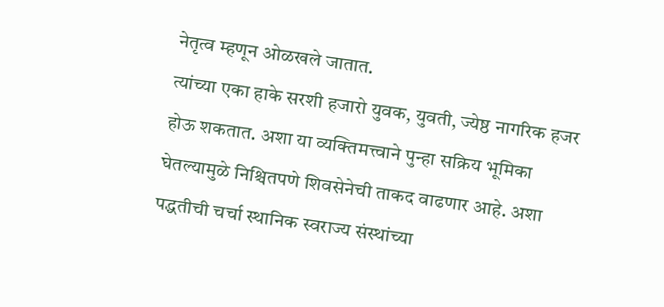नेतृत्व म्हणून ओळखले जातात.
त्यांच्या एका हाके सरशी हजारो युवक, युवती, ज्येष्ठ नागरिक हजर होऊ शकतात. अशा या व्यक्तिमत्त्वाने पुन्हा सक्रिय भूमिका घेतल्यामुळे निश्चितपणे शिवसेनेची ताकद वाढणार आहे. अशा पद्धतीची चर्चा स्थानिक स्वराज्य संस्थांच्या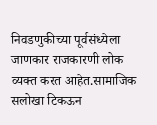निवडणुकीच्या पूर्वसंध्येला जाणकार राजकारणी लोक व्यक्त करत आहेत.सामाजिक सलोखा टिकऊन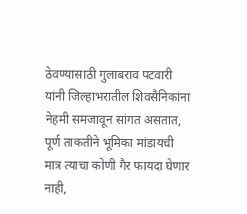ठेवण्यासाठी गुलाबराव पटवारी यांनी जिल्हाभरातील शिवसैनिकांना नेहमी समजावून सांगत असतात, पूर्ण ताकतीने भूमिका मांडायची मात्र त्याचा कोणी गैर फायदा घेणार नाही,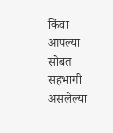किंवा आपल्या सोबत सहभागी असलेल्या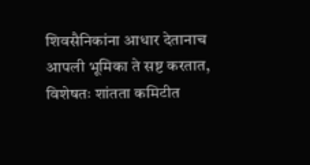शिवसैनिकांना आधार देतानाच आपली भूमिका ते सष्ट करतात, विशेषतः शांतता कमिटीत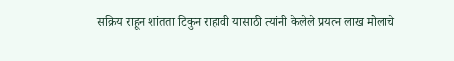सक्रिय राहून शांतता टिकुन राहावी यासाठी त्यांनी केलेले प्रयत्न लाख मोलाचे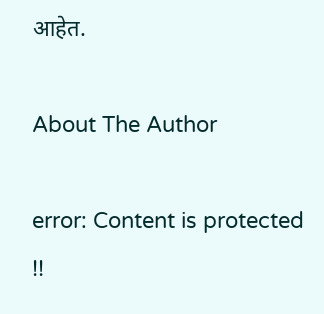आहेत.

About The Author

error: Content is protected !!